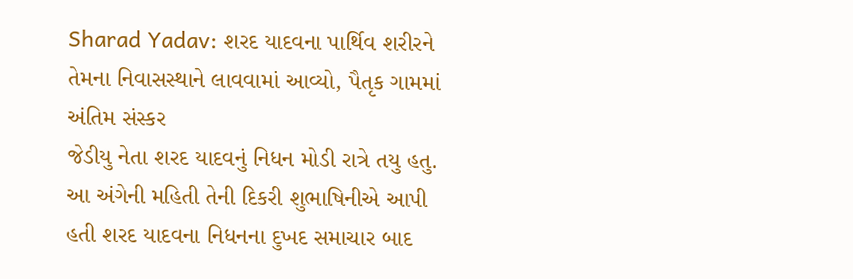Sharad Yadav: શરદ યાદવના પાર્થિવ શરીરને તેમના નિવાસસ્થાને લાવવામાં આવ્યો, પૈતૃક ગામમાં અંતિમ સંસ્કર
જેડીયુ નેતા શરદ યાદવનું નિધન મોડી રાત્રે તયુ હતુ. આ અંગેની મહિતી તેની દિકરી શુભાષિનીએ આપી હતી શરદ યાદવના નિધનના દુખદ સમાચાર બાદ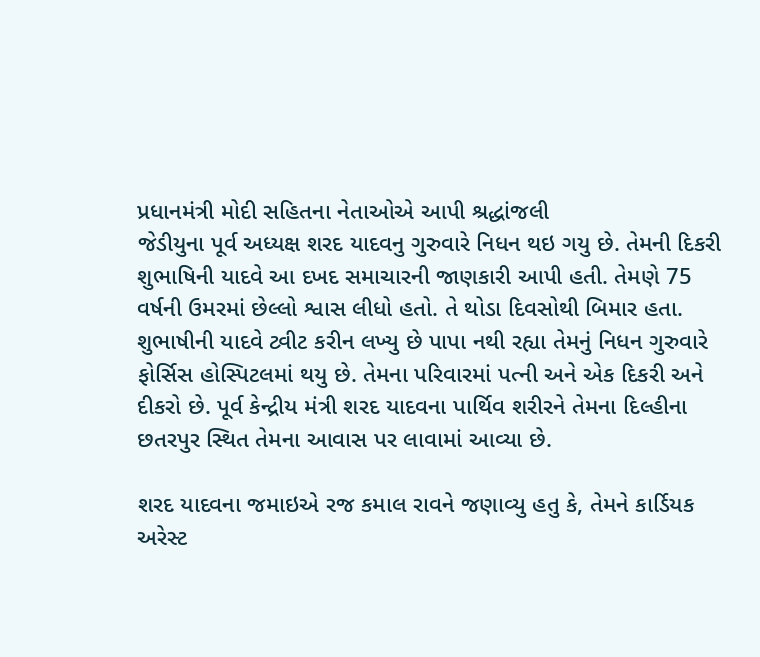પ્રધાનમંત્રી મોદી સહિતના નેતાઓએ આપી શ્રદ્ધાંજલી
જેડીયુના પૂર્વ અધ્યક્ષ શરદ યાદવનુ ગુરુવારે નિધન થઇ ગયુ છે. તેમની દિકરી શુભાષિની યાદવે આ દખદ સમાચારની જાણકારી આપી હતી. તેમણે 75 વર્ષની ઉમરમાં છેલ્લો શ્વાસ લીધો હતો. તે થોડા દિવસોથી બિમાર હતા. શુભાષીની યાદવે ટ્વીટ કરીન લખ્યુ છે પાપા નથી રહ્યા તેમનું નિધન ગુરુવારે ફોર્સિસ હોસ્પિટલમાં થયુ છે. તેમના પરિવારમાં પત્ની અને એક દિકરી અને દીકરો છે. પૂર્વ કેન્દ્રીય મંત્રી શરદ યાદવના પાર્થિવ શરીરને તેમના દિલ્હીના છતરપુર સ્થિત તેમના આવાસ પર લાવામાં આવ્યા છે.

શરદ યાદવના જમાઇએ રજ કમાલ રાવને જણાવ્યુ હતુ કે, તેમને કાર્ડિયક અરેસ્ટ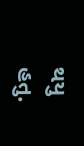થયુ હતુ.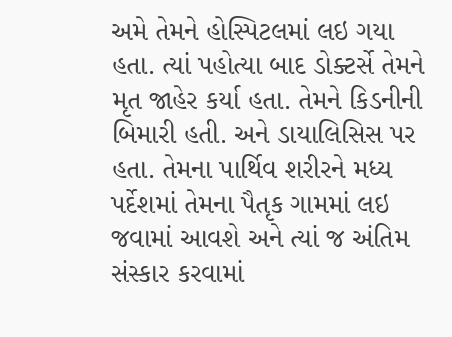અમે તેમને હોસ્પિટલમાં લઇ ગયા હતા. ત્યાં પહોત્યા બાદ ડોક્ટર્સે તેમને મૃત જાહેર કર્યા હતા. તેમને કિડનીની બિમારી હતી. અને ડાયાલિસિસ પર હતા. તેમના પાર્થિવ શરીરને મધ્ય પર્દેશમાં તેમના પૈતૃક ગામમાં લઇ જવામાં આવશે અને ત્યાં જ અંતિમ સંસ્કાર કરવામાં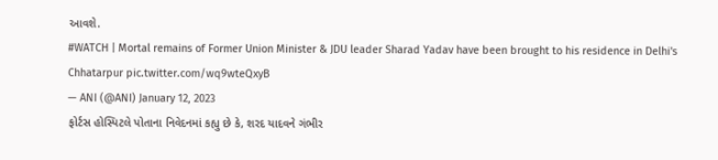આવશે.
#WATCH | Mortal remains of Former Union Minister & JDU leader Sharad Yadav have been brought to his residence in Delhi's Chhatarpur pic.twitter.com/wq9wteQxyB
— ANI (@ANI) January 12, 2023
ફોર્ટસ હોસ્પિટલે પોતાના નિવેદનમાં કહ્યુ છે કે, શરદ યાદવને ગંભીર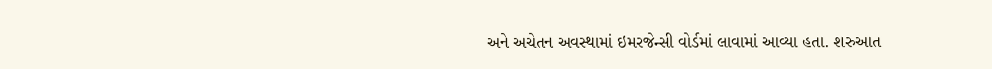અને અચેતન અવસ્થામાં ઇમરજેન્સી વોર્ડમાં લાવામાં આવ્યા હતા. શરુઆત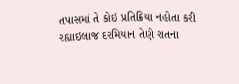તપાસમાં તે કોઇ પ્રતિક્રિયા નહોતા કરી રહ્યાઇલાજ દરમિયાન તેણે રાતના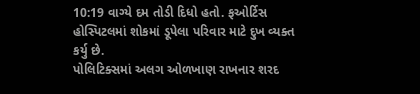10:19 વાગ્યે દમ તોડી દિધો હતો. ફઓર્ટિસ હોસ્પિટલમાં શોકમાં ડૂપેલા પરિવાર માટે દુખ વ્યક્ત કર્યુ છે.
પોલિટિક્સમાં અલગ ઓળખાણ રાખનાર શરદ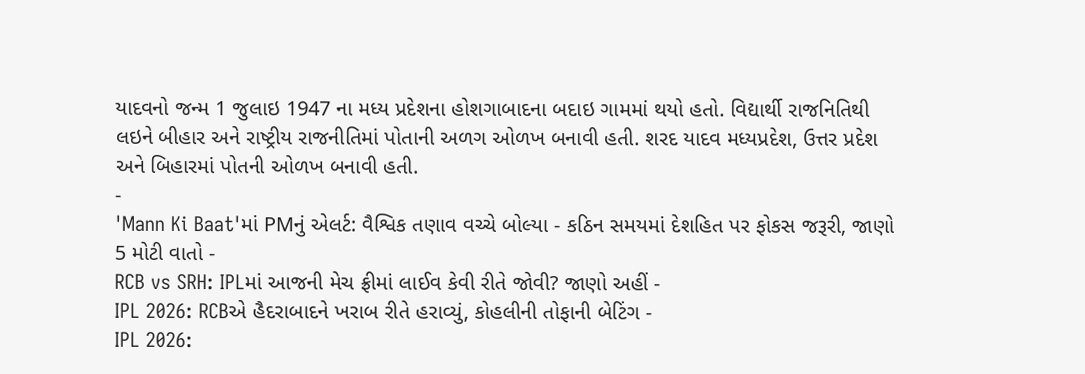યાદવનો જન્મ 1 જુલાઇ 1947 ના મધ્ય પ્રદેશના હોશગાબાદના બદાઇ ગામમાં થયો હતો. વિદ્યાર્થી રાજનિતિથી લઇને બીહાર અને રાષ્ટ્રીય રાજનીતિમાં પોતાની અળગ ઓળખ બનાવી હતી. શરદ યાદવ મધ્યપ્રદેશ, ઉત્તર પ્રદેશ અને બિહારમાં પોતની ઓળખ બનાવી હતી.
-
'Mann Ki Baat'માં PMનું એલર્ટ: વૈશ્વિક તણાવ વચ્ચે બોલ્યા - કઠિન સમયમાં દેશહિત પર ફોકસ જરૂરી, જાણો 5 મોટી વાતો -
RCB vs SRH: IPLમાં આજની મેચ ફ્રીમાં લાઈવ કેવી રીતે જોવી? જાણો અહીં -
IPL 2026: RCBએ હૈદરાબાદને ખરાબ રીતે હરાવ્યું, કોહલીની તોફાની બેટિંગ -
IPL 2026: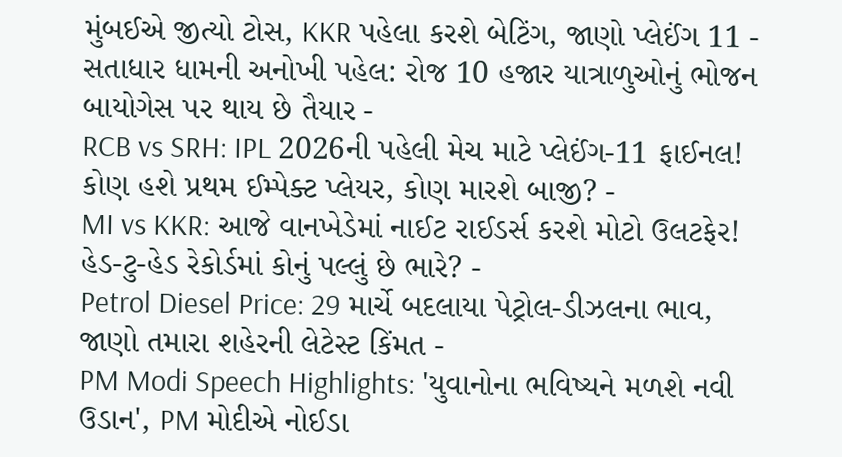મુંબઈએ જીત્યો ટોસ, KKR પહેલા કરશે બેટિંગ, જાણો પ્લેઈંગ 11 -
સતાધાર ધામની અનોખી પહેલ: રોજ 10 હજાર યાત્રાળુઓનું ભોજન બાયોગેસ પર થાય છે તૈયાર -
RCB vs SRH: IPL 2026ની પહેલી મેચ માટે પ્લેઈંગ-11 ફાઈનલ! કોણ હશે પ્રથમ ઈમ્પેક્ટ પ્લેયર, કોણ મારશે બાજી? -
MI vs KKR: આજે વાનખેડેમાં નાઈટ રાઈડર્સ કરશે મોટો ઉલટફેર! હેડ-ટુ-હેડ રેકોર્ડમાં કોનું પલ્લું છે ભારે? -
Petrol Diesel Price: 29 માર્ચે બદલાયા પેટ્રોલ-ડીઝલના ભાવ, જાણો તમારા શહેરની લેટેસ્ટ કિંમત -
PM Modi Speech Highlights: 'યુવાનોના ભવિષ્યને મળશે નવી ઉડાન', PM મોદીએ નોઈડા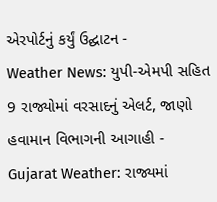એરપોર્ટનું કર્યું ઉદ્ઘાટન -
Weather News: યુપી-એમપી સહિત 9 રાજ્યોમાં વરસાદનું એલર્ટ, જાણો હવામાન વિભાગની આગાહી -
Gujarat Weather: રાજ્યમાં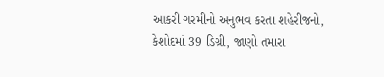આકરી ગરમીનો અનુભવ કરતા શહેરીજનો, કેશોદમાં 39 ડિગ્રી, જાણો તમારા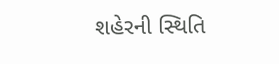શહેરની સ્થિતિ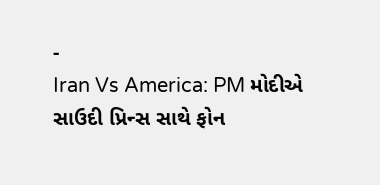-
Iran Vs America: PM મોદીએ સાઉદી પ્રિન્સ સાથે ફોન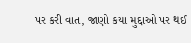પર કરી વાત, જાણો કયા મુદ્દાઓ પર થઈ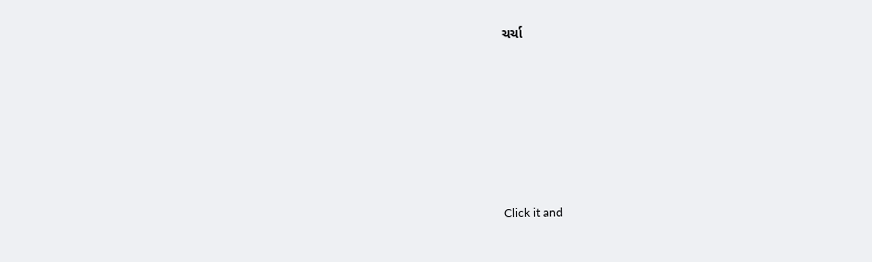ચર્ચા







Click it and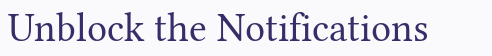Unblock the Notifications